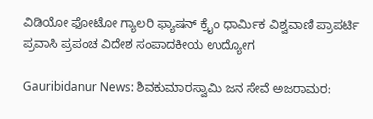ವಿಡಿಯೋ ಫೋಟೋ ಗ್ಯಾಲರಿ ಫ್ಯಾಷನ್ ಕ್ರೈಂ ಧಾರ್ಮಿಕ ವಿಶ್ವವಾಣಿ ಪ್ರಾಪರ್ಟಿ ಪ್ರವಾಸಿ ಪ್ರಪಂಚ ವಿದೇಶ ಸಂಪಾದಕೀಯ ಉದ್ಯೋಗ

Gauribidanur News: ಶಿವಕುಮಾರಸ್ವಾಮಿ ಜನ ಸೇವೆ ಅಜರಾಮರ: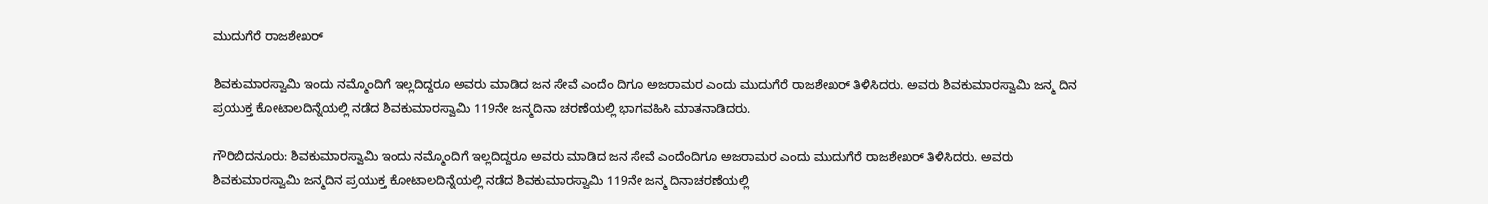ಮುದುಗೆರೆ ರಾಜಶೇಖರ್

ಶಿವಕುಮಾರಸ್ವಾಮಿ ಇಂದು ನಮ್ಮೊಂದಿಗೆ ಇಲ್ಲದಿದ್ದರೂ ಅವರು ಮಾಡಿದ ಜನ ಸೇವೆ ಎಂದೆಂ ದಿಗೂ ಅಜರಾಮರ ಎಂದು ಮುದುಗೆರೆ ರಾಜಶೇಖರ್ ತಿಳಿಸಿದರು. ಅವರು ಶಿವಕುಮಾರಸ್ವಾಮಿ ಜನ್ಮ ದಿನ ಪ್ರಯುಕ್ತ ಕೋಟಾಲದಿನ್ನೆಯಲ್ಲಿ ನಡೆದ ಶಿವಕುಮಾರಸ್ವಾಮಿ 119ನೇ ಜನ್ಮದಿನಾ ಚರಣೆಯಲ್ಲಿ ಭಾಗವಹಿಸಿ ಮಾತನಾಡಿದರು.

ಗೌರಿಬಿದನೂರು: ಶಿವಕುಮಾರಸ್ವಾಮಿ ಇಂದು ನಮ್ಮೊಂದಿಗೆ ಇಲ್ಲದಿದ್ದರೂ ಅವರು ಮಾಡಿದ ಜನ ಸೇವೆ ಎಂದೆಂದಿಗೂ ಅಜರಾಮರ ಎಂದು ಮುದುಗೆರೆ ರಾಜಶೇಖರ್ ತಿಳಿಸಿದರು. ಅವರು ಶಿವಕುಮಾರಸ್ವಾಮಿ ಜನ್ಮದಿನ ಪ್ರಯುಕ್ತ ಕೋಟಾಲದಿನ್ನೆಯಲ್ಲಿ ನಡೆದ ಶಿವಕುಮಾರಸ್ವಾಮಿ 119ನೇ ಜನ್ಮ ದಿನಾಚರಣೆಯಲ್ಲಿ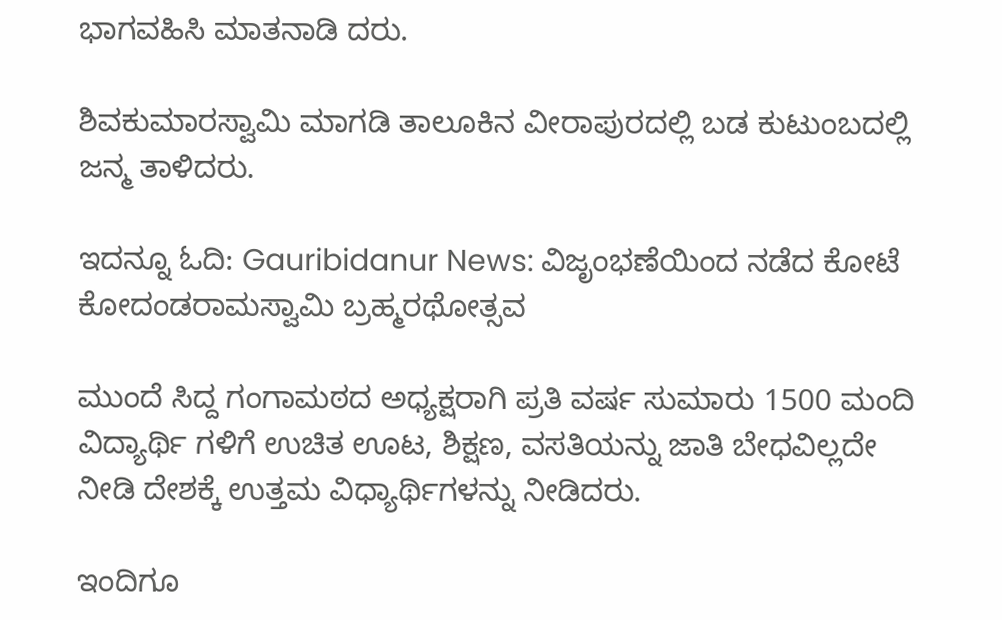ಭಾಗವಹಿಸಿ ಮಾತನಾಡಿ ದರು.

ಶಿವಕುಮಾರಸ್ವಾಮಿ ಮಾಗಡಿ ತಾಲೂಕಿನ ವೀರಾಪುರದಲ್ಲಿ ಬಡ ಕುಟುಂಬದಲ್ಲಿ ಜನ್ಮ ತಾಳಿದರು.

ಇದನ್ನೂ ಓದಿ: Gauribidanur News: ವಿಜೃಂಭಣೆಯಿಂದ ನಡೆದ ಕೋಟೆ ಕೋದಂಡರಾಮಸ್ವಾಮಿ ಬ್ರಹ್ಮರಥೋತ್ಸವ

ಮುಂದೆ ಸಿದ್ದ ಗಂಗಾಮಠದ ಅಧ್ಯಕ್ಷರಾಗಿ ಪ್ರತಿ ವರ್ಷ ಸುಮಾರು 1500 ಮಂದಿ ವಿದ್ಯಾರ್ಥಿ ಗಳಿಗೆ ಉಚಿತ ಊಟ, ಶಿಕ್ಷಣ, ವಸತಿಯನ್ನು ಜಾತಿ ಬೇಧವಿಲ್ಲದೇ ನೀಡಿ ದೇಶಕ್ಕೆ ಉತ್ತಮ ವಿಧ್ಯಾರ್ಥಿಗಳನ್ನು ನೀಡಿದರು.

ಇಂದಿಗೂ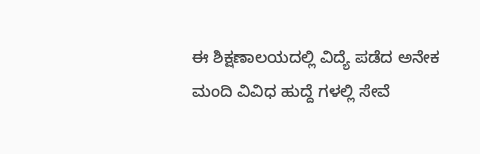ಈ ಶಿಕ್ಷಣಾಲಯದಲ್ಲಿ ವಿದ್ಯೆ ಪಡೆದ ಅನೇಕ ಮಂದಿ ವಿವಿಧ ಹುದ್ದೆ ಗಳಲ್ಲಿ ಸೇವೆ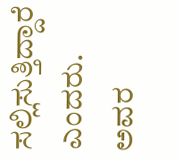ಸಲ್ಲಿಸುತ್ತಿದ್ದಾರೆ ಎಂದರು. ಅವರ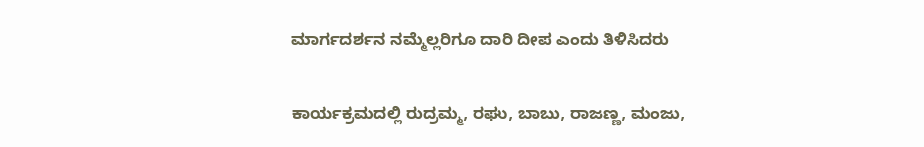ಮಾರ್ಗದರ್ಶನ ನಮ್ಮೆಲ್ಲರಿಗೂ ದಾರಿ ದೀಪ ಎಂದು ತಿಳಿಸಿದರು

ಕಾರ್ಯಕ್ರಮದಲ್ಲಿ ರುದ್ರಮ್ಮ, ರಘು, ಬಾಬು, ರಾಜಣ್ಣ, ಮಂಜು,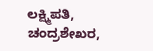ಲಕ್ಷ್ಮಿಪತಿ, ಚಂದ್ರಶೇಖರ,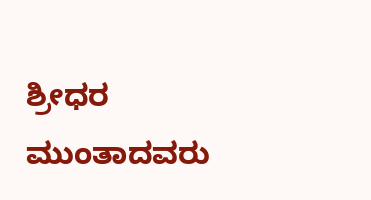ಶ್ರೀಧರ ಮುಂತಾದವರು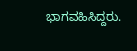ಭಾಗವಹಿಸಿದ್ದರು.